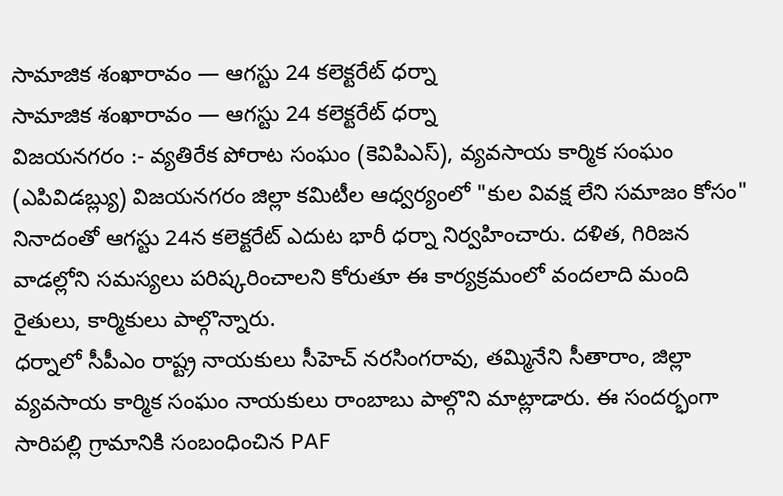సామాజిక శంఖారావం — ఆగస్టు 24 కలెక్టరేట్ ధర్నా
సామాజిక శంఖారావం — ఆగస్టు 24 కలెక్టరేట్ ధర్నా
విజయనగరం :- వ్యతిరేక పోరాట సంఘం (కెవిపిఎస్), వ్యవసాయ కార్మిక సంఘం (ఎపివిడబ్ల్యు) విజయనగరం జిల్లా కమిటీల ఆధ్వర్యంలో "కుల వివక్ష లేని సమాజం కోసం" నినాదంతో ఆగస్టు 24న కలెక్టరేట్ ఎదుట భారీ ధర్నా నిర్వహించారు. దళిత, గిరిజన వాడల్లోని సమస్యలు పరిష్కరించాలని కోరుతూ ఈ కార్యక్రమంలో వందలాది మంది రైతులు, కార్మికులు పాల్గొన్నారు.
ధర్నాలో సీపీఎం రాష్ట్ర నాయకులు సీహెచ్ నరసింగరావు, తమ్మినేని సీతారాం, జిల్లా వ్యవసాయ కార్మిక సంఘం నాయకులు రాంబాబు పాల్గొని మాట్లాడారు. ఈ సందర్భంగా సారిపల్లి గ్రామానికి సంబంధించిన PAF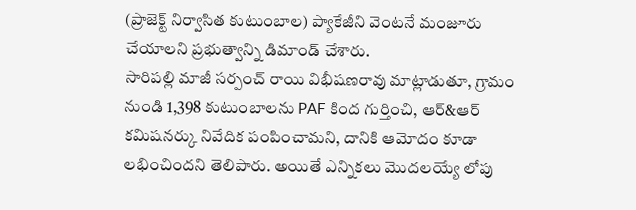(ప్రాజెక్ట్ నిర్వాసిత కుటుంబాల) ప్యాకేజీని వెంటనే మంజూరు చేయాలని ప్రభుత్వాన్ని డిమాండ్ చేశారు.
సారిపల్లి మాజీ సర్పంచ్ రాయి విభీషణరావు మాట్లాడుతూ, గ్రామం నుండి 1,398 కుటుంబాలను PAF కింద గుర్తించి, ఆర్&ఆర్ కమిషనర్కు నివేదిక పంపించామని, దానికి ఆమోదం కూడా లభించిందని తెలిపారు. అయితే ఎన్నికలు మొదలయ్యే లోపు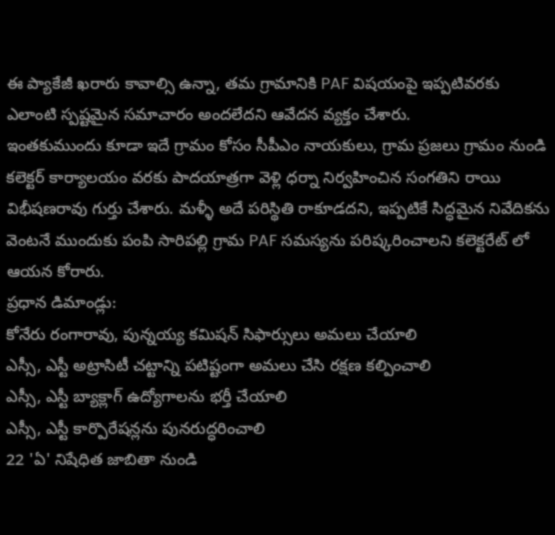ఈ ప్యాకేజీ ఖరారు కావాల్సి ఉన్నా, తమ గ్రామానికి PAF విషయంపై ఇప్పటివరకు ఎలాంటి స్పష్టమైన సమాచారం అందలేదని ఆవేదన వ్యక్తం చేశారు.
ఇంతకుముందు కూడా ఇదే గ్రామం కోసం సీపీఎం నాయకులు, గ్రామ ప్రజలు గ్రామం నుండి కలెక్టర్ కార్యాలయం వరకు పాదయాత్రగా వెళ్లి ధర్నా నిర్వహించిన సంగతిని రాయి విభీషణరావు గుర్తు చేశారు. మళ్ళీ అదే పరిస్థితి రాకూడదని, ఇప్పటికే సిద్ధమైన నివేదికను వెంటనే ముందుకు పంపి సారిపల్లి గ్రామ PAF సమస్యను పరిష్కరించాలని కలెక్టరేట్ లో ఆయన కోరారు.
ప్రధాన డిమాండ్లు:
కోనేరు రంగారావు, పున్నయ్య కమిషన్ సిఫార్సులు అమలు చేయాలి
ఎస్సీ, ఎస్టీ అట్రాసిటీ చట్టాన్ని పటిష్టంగా అమలు చేసి రక్షణ కల్పించాలి
ఎస్సీ, ఎస్టీ బ్యాక్లాగ్ ఉద్యోగాలను భర్తీ చేయాలి
ఎస్సీ, ఎస్టీ కార్పొరేషన్లను పునరుద్ధరించాలి
22 'ఏ' నిషేధిత జాబితా నుండి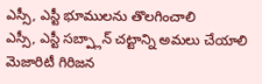ఎస్సీ, ఎస్టీ భూములను తొలగించాలి
ఎస్సీ, ఎస్టీ సబ్ప్లాన్ చట్టాన్ని అమలు చేయాలి
మెజారిటీ గిరిజన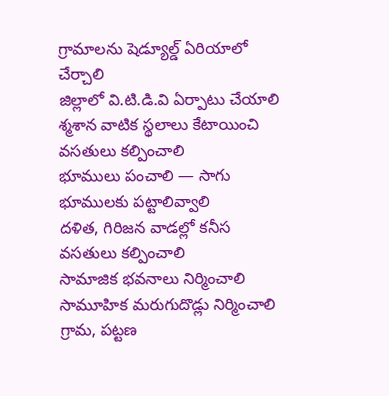గ్రామాలను షెడ్యూల్డ్ ఏరియాలో చేర్చాలి
జిల్లాలో వి.టి.డి.వి ఏర్పాటు చేయాలి
శ్మశాన వాటిక స్థలాలు కేటాయించి వసతులు కల్పించాలి
భూములు పంచాలి — సాగు భూములకు పట్టాలివ్వాలి
దళిత, గిరిజన వాడల్లో కనీస వసతులు కల్పించాలి
సామాజిక భవనాలు నిర్మించాలి
సామూహిక మరుగుదొడ్లు నిర్మించాలి
గ్రామ, పట్టణ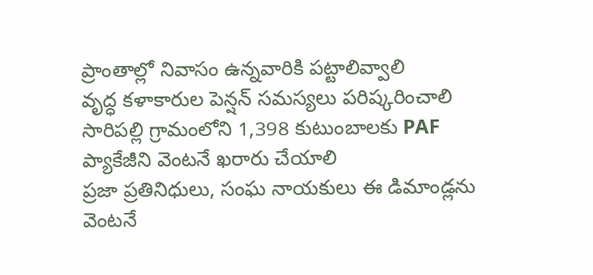ప్రాంతాల్లో నివాసం ఉన్నవారికి పట్టాలివ్వాలి
వృద్ధ కళాకారుల పెన్షన్ సమస్యలు పరిష్కరించాలి
సారిపల్లి గ్రామంలోని 1,398 కుటుంబాలకు PAF ప్యాకేజీని వెంటనే ఖరారు చేయాలి
ప్రజా ప్రతినిధులు, సంఘ నాయకులు ఈ డిమాండ్లను వెంటనే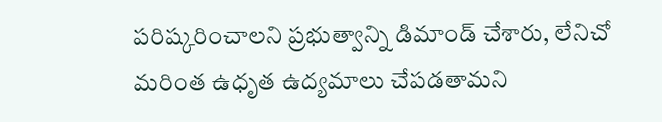పరిష్కరించాలని ప్రభుత్వాన్ని డిమాండ్ చేశారు, లేనిచో మరింత ఉధృత ఉద్యమాలు చేపడతామని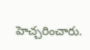హెచ్చరించారు.